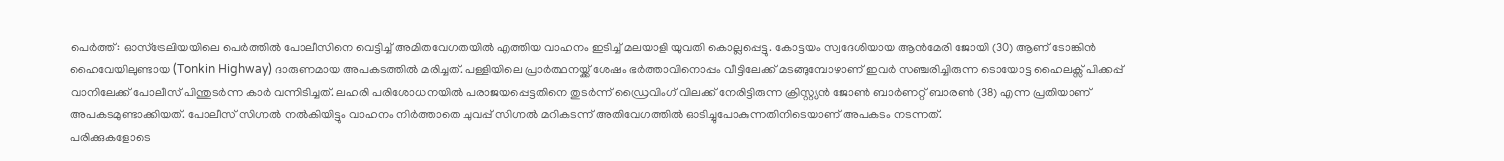പെർത്ത്: ഓസ്ട്രേലിയയിലെ പെർത്തിൽ പോലീസിനെ വെട്ടിച്ച് അമിതവേഗതയിൽ എത്തിയ വാഹനം ഇടിച്ച് മലയാളി യുവതി കൊല്ലപ്പെട്ടു. കോട്ടയം സ്വദേശിയായ ആൻമേരി ജോയി (30) ആണ് ടോങ്കിൻ ഹൈവേയിലുണ്ടായ (Tonkin Highway) ദാരുണമായ അപകടത്തിൽ മരിച്ചത്. പള്ളിയിലെ പ്രാർത്ഥനയ്ക്ക് ശേഷം ഭർത്താവിനൊപ്പം വീട്ടിലേക്ക് മടങ്ങുമ്പോഴാണ് ഇവർ സഞ്ചരിച്ചിരുന്ന ടൊയോട്ട ഹൈലക്സ് പിക്കപ്പ് വാനിലേക്ക് പോലീസ് പിന്തുടർന്ന കാർ വന്നിടിച്ചത്. ലഹരി പരിശോധനയിൽ പരാജയപ്പെട്ടതിനെ തുടർന്ന് ഡ്രൈവിംഗ് വിലക്ക് നേരിട്ടിരുന്ന ക്രിസ്റ്റ്യൻ ജോൺ ബാർണറ്റ് ബാരൺ (38) എന്ന പ്രതിയാണ് അപകടമുണ്ടാക്കിയത്. പോലീസ് സിഗ്നൽ നൽകിയിട്ടും വാഹനം നിർത്താതെ ചുവപ്പ് സിഗ്നൽ മറികടന്ന് അതിവേഗത്തിൽ ഓടിച്ചുപോകുന്നതിനിടെയാണ് അപകടം നടന്നത്.
പരിക്കുകളോടെ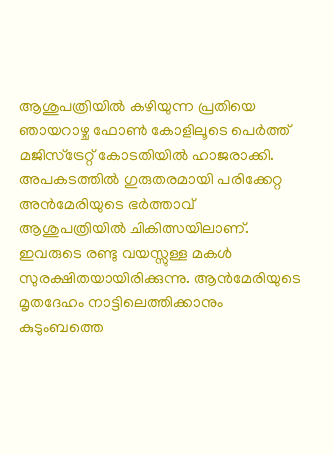ആശുപത്രിയിൽ കഴിയുന്ന പ്രതിയെ ഞായറാഴ്ച ഫോൺ കോളിലൂടെ പെർത്ത് മജിസ്ട്രേറ്റ് കോടതിയിൽ ഹാജരാക്കി. അപകടത്തിൽ ഗുരുതരമായി പരിക്കേറ്റ അൻമേരിയുടെ ഭർത്താവ് ആശുപത്രിയിൽ ചികിത്സയിലാണ്. ഇവരുടെ രണ്ടു വയസ്സുള്ള മകൾ സുരക്ഷിതയായിരിക്കുന്നു. ആൻമേരിയുടെ മൃതദേഹം നാട്ടിലെത്തിക്കാനും കുടുംബത്തെ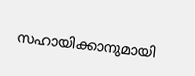സഹായിക്കാനുമായി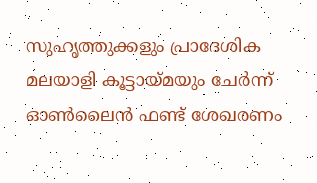സുഹൃത്തുക്കളും പ്രാദേശിക മലയാളി കൂട്ടായ്മയും ചേർന്ന് ഓൺലൈൻ ഫണ്ട് ശേഖരണം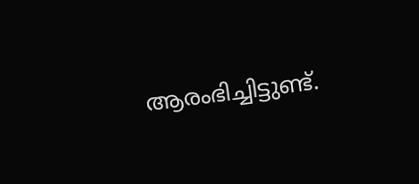ആരംഭിച്ചിട്ടുണ്ട്.